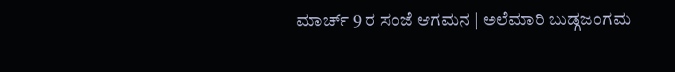ಮಾರ್ಚ್ 9 ರ ಸಂಜೆ ಆಗಮನ | ಅಲೆಮಾರಿ ಬುಡ್ಗಜಂಗಮ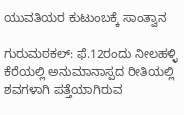ಯುವತಿಯರ ಕುಟುಂಬಕ್ಕೆ ಸಾಂತ್ವಾನ

ಗುರುಮಠಕಲ್: ಫೆ.12ರಂದು ನೀಲಹಳ್ಳಿ ಕೆರೆಯಲ್ಲಿ ಅನುಮಾನಾಸ್ಪದ ರೀತಿಯಲ್ಲಿ ಶವಗಳಾಗಿ ಪತ್ತೆಯಾಗಿರುವ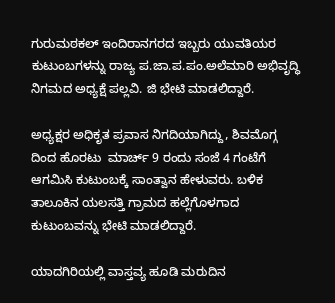ಗುರುಮಠಕಲ್ ಇಂದಿರಾನಗರದ ಇಬ್ಬರು ಯುವತಿಯರ ಕುಟುಂಬಗಳನ್ನು ರಾಜ್ಯ ಪ.ಜಾ.ಪ.ಪಂ.ಅಲೆಮಾರಿ ಅಭಿವೃದ್ಧಿ ನಿಗಮದ ಅಧ್ಯಕ್ಷೆ ಪಲ್ಲವಿ. ಜಿ ಭೇಟಿ ಮಾಡಲಿದ್ದಾರೆ.

ಅಧ್ಯಕ್ಷರ ಅಧಿಕೃತ ಪ್ರವಾಸ ನಿಗದಿಯಾಗಿದ್ದು, ಶಿವಮೊಗ್ಗ ದಿಂದ ಹೊರಟು  ಮಾರ್ಚ್ 9 ರಂದು ಸಂಜೆ 4 ಗಂಟೆಗೆ ಆಗಮಿಸಿ ಕುಟುಂಬಕ್ಕೆ ಸಾಂತ್ವಾನ ಹೇಳುವರು. ಬಳಿಕ ತಾಲೂಕಿನ ಯಲಸತ್ತಿ ಗ್ರಾಮದ ಹಲ್ಲೆಗೊಳಗಾದ ಕುಟುಂಬವನ್ನು ಭೇಟಿ ಮಾಡಲಿದ್ದಾರೆ.

ಯಾದಗಿರಿಯಲ್ಲಿ ವಾಸ್ತವ್ಯ ಹೂಡಿ ಮರುದಿನ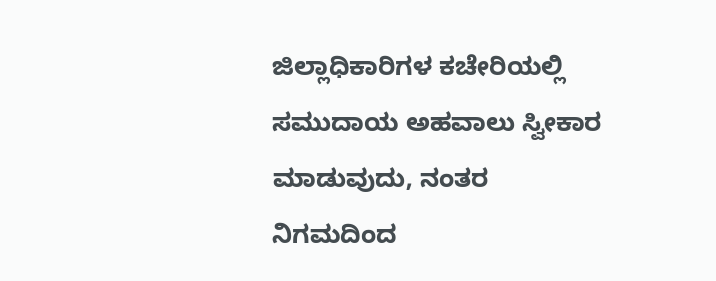ಜಿಲ್ಲಾಧಿಕಾರಿಗಳ ಕಚೇರಿಯಲ್ಲಿ ಸಮುದಾಯ ಅಹವಾಲು ಸ್ವೀಕಾರ ಮಾಡುವುದು, ನಂತರ ನಿಗಮದಿಂದ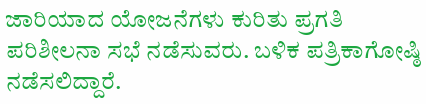ಜಾರಿಯಾದ ಯೋಜನೆಗಳು ಕುರಿತು ಪ್ರಗತಿ ಪರಿಶೀಲನಾ ಸಭೆ ನಡೆಸುವರು. ಬಳಿಕ ಪತ್ರಿಕಾಗೋಷ್ಠಿ ನಡೆಸಲಿದ್ದಾರೆ.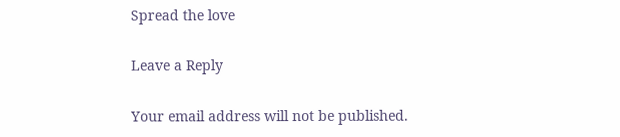Spread the love

Leave a Reply

Your email address will not be published.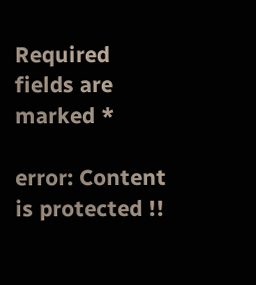Required fields are marked *

error: Content is protected !!